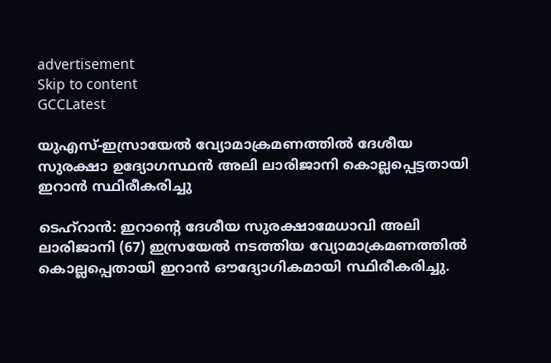advertisement
Skip to content
GCCLatest

യുഎസ്-ഇസ്രായേൽ വ്യോമാക്രമണത്തിൽ ദേശീയ സുരക്ഷാ ഉദ്യോഗസ്ഥൻ അലി ലാരിജാനി കൊല്ലപ്പെട്ടതായി ഇറാൻ സ്ഥിരീകരിച്ചു

ടെഹ്‌റാൻ: ഇറാന്റെ ദേശീയ സുരക്ഷാമേധാവി അലി ലാരിജാനി (67) ഇസ്രയേൽ നടത്തിയ വ്യോമാക്രമണത്തിൽ കൊല്ലപ്പെതായി ഇറാൻ ഔദ്യോഗികമായി സ്ഥിരീകരിച്ചു.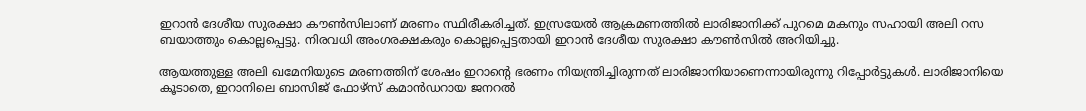ഇറാൻ ദേശീയ സുരക്ഷാ കൗൺസിലാണ് മരണം സ്ഥിരീകരിച്ചത്. ഇസ്രയേൽ ആക്രമണത്തിൽ ലാരിജാനിക്ക് പുറമെ മകനും സഹായി അലി റസ ബയാത്തും കൊല്ലപ്പെട്ടു. നിരവധി അംഗരക്ഷകരും കൊല്ലപ്പെട്ടതായി ഇറാൻ ദേശീയ സുരക്ഷാ കൗൺസിൽ അറിയിച്ചു.

ആയത്തുള്ള അലി ഖമേനിയുടെ മരണത്തിന് ശേഷം ഇറാന്റെ ഭരണം നിയന്ത്രിച്ചിരുന്നത് ലാരിജാനിയാണെന്നായിരുന്നു റിപ്പോർട്ടുകൾ. ലാരിജാനിയെ കൂടാതെ, ഇറാനിലെ ബാസിജ് ഫോഴ്‌സ് കമാൻഡറായ ജനറൽ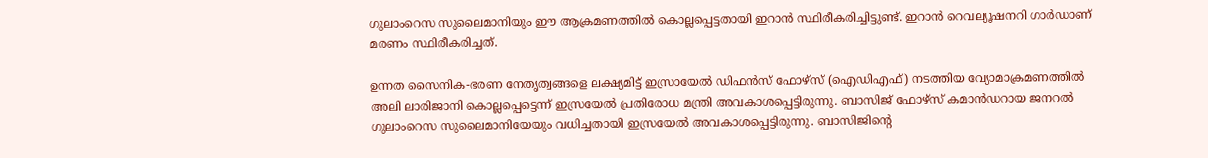ഗുലാംറെസ സുലൈമാനിയും ഈ ആക്രമണത്തിൽ കൊല്ലപ്പെട്ടതായി ഇറാൻ സ്ഥിരീകരിച്ചിട്ടുണ്ട്. ഇറാൻ റെവല്യൂഷനറി ഗാർഡാണ് മരണം സ്ഥിരീകരിച്ചത്.

ഉന്നത സൈനിക-ഭരണ നേതൃത്വങ്ങളെ ലക്ഷ്യമിട്ട് ഇസ്രായേൽ ഡിഫൻസ് ഫോഴ്‌സ് (ഐഡിഎഫ്) നടത്തിയ വ്യോമാക്രമണത്തിൽ അലി ലാരിജാനി കൊല്ലപ്പെട്ടെന്ന് ഇസ്രയേൽ പ്രതിരോധ മന്ത്രി അവകാശപ്പെട്ടിരുന്നു. ബാസിജ് ഫോഴ്‌സ് കമാൻഡറായ ജനറൽ ഗുലാംറെസ സുലൈമാനിയേയും വധിച്ചതായി ഇസ്രയേൽ അവകാശപ്പെട്ടിരുന്നു. ബാസിജിന്റെ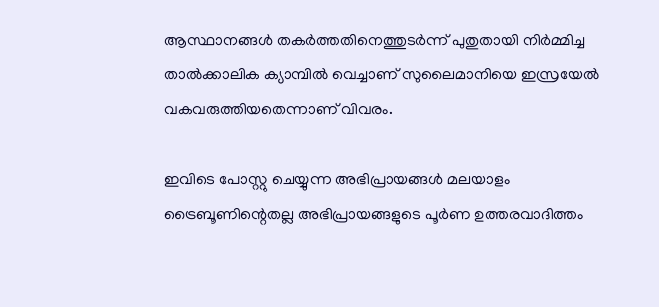ആസ്ഥാനങ്ങൾ തകർത്തതിനെത്തുടർന്ന് പുതുതായി നിർമ്മിച്ച താൽക്കാലിക ക്യാമ്പിൽ വെച്ചാണ് സുലൈമാനിയെ ഇസ്രയേൽ വകവരുത്തിയതെന്നാണ് വിവരം.

ഇവിടെ പോസ്റ്റു ചെയ്യുന്ന അഭിപ്രായങ്ങൾ മലയാളം ട്രൈബൂണിന്റെതല്ല അഭിപ്രായങ്ങളുടെ പൂർണ ഉത്തരവാദിത്തം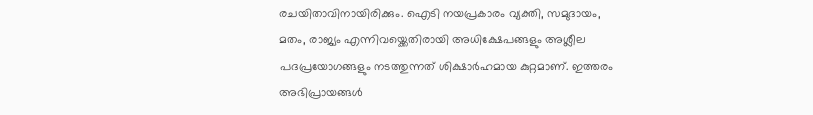രചയിതാവിനായിരിക്കും. ഐടി നയപ്രകാരം വ്യക്തി, സമുദായം, മതം, രാജ്യം എന്നിവയ്ക്കെതിരായി അധിക്ഷേപങ്ങളും അശ്ലീല പദപ്രയോഗങ്ങളും നടത്തുന്നത് ശിക്ഷാർഹമായ കുറ്റമാണ്. ഇത്തരം അഭിപ്രായങ്ങള്‍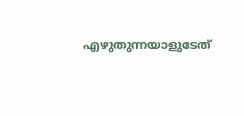എഴുതുന്നയാളുടേത്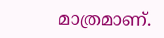മാത്രമാണ്.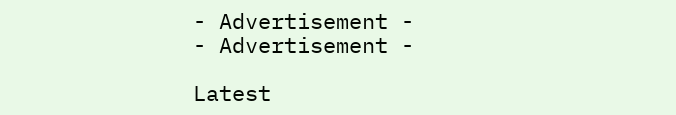- Advertisement -
- Advertisement -

Latest